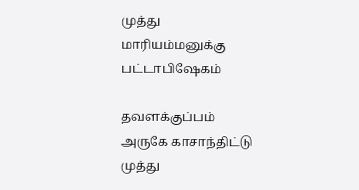முத்து மாரியம்மனுக்கு பட்டாபிஷேகம்

தவளக்குப்பம் அருகே காசாந்திட்டு முத்து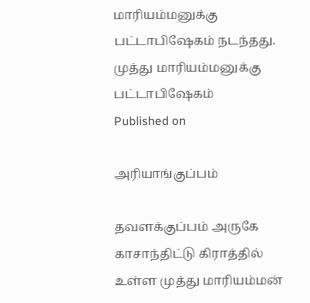மாரியம்மனுக்கு பட்டாபிஷேகம் நடந்தது.
முத்து மாரியம்மனுக்கு பட்டாபிஷேகம்
Published on

அரியாங்குப்பம்

தவளக்குப்பம் அருகே காசாந்திட்டு கிராத்தில் உள்ள முத்து மாரியம்மன்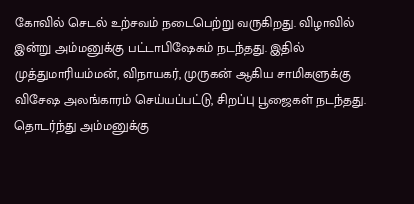கோவில் செடல் உற்சவம் நடைபெற்று வருகிறது. விழாவில் இன்று அம்மனுக்கு பட்டாபிஷேகம் நடந்தது. இதில் முத்துமாரியம்மன், விநாயகர், முருகன் ஆகிய சாமிகளுக்கு விசேஷ அலங்காரம் செய்யப்பட்டு, சிறப்பு பூஜைகள் நடந்தது. தொடர்ந்து அம்மனுக்கு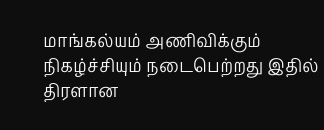மாங்கல்யம் அணிவிக்கும் நிகழ்ச்சியும் நடைபெற்றது இதில் திரளான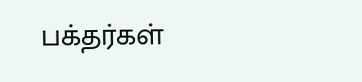பக்தர்கள்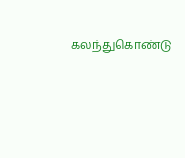கலந்துகொண்டு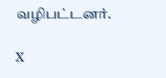வழிபட்டனர்.

X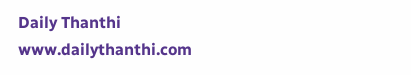Daily Thanthi
www.dailythanthi.com